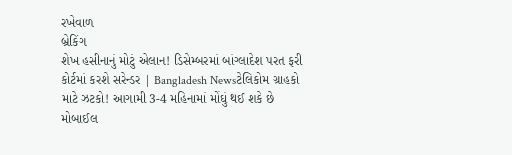રખેવાળ
બ્રેકિંગ
શેખ હસીનાનું મોટું એલાન! ડિસેમ્બરમાં બાંગ્લાદેશ પરત ફરી કોર્ટમાં કરશે સરેન્ડર | Bangladesh Newsટેલિકોમ ગ્રાહકો માટે ઝટકો! આગામી 3-4 મહિનામાં મોંઘું થઈ શકે છે મોબાઈલ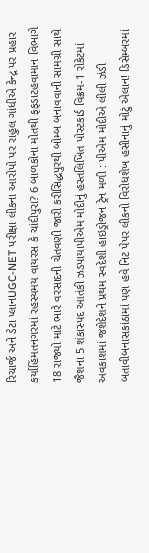રિચાર્જ અને ડેટા પ્લાનUGC-NET પરીક્ષા લીકના આરોપો પર રાહુલ ગાંધીએ કેન્દ્ર પર પ્રહાર કર્યાહિંમતનગરમાં રહસ્યમય વાયરસ કે ચાંદીપુરા? 6 બાળકોના મોતથી ફફડાટહવામાન વિભાગે 18 રાજ્યો માટે ભારે વરસાદની ચેતવણી જારી કરીસિદ્ધપુરથી બોમ્બ બનાવવાની સામગ્રી સાથે જૈશના 5 શંકાસ્પદ આતંકી ઝડપાયાપીએમ મોદીનું હસ્તલિખિત પોસ્ટકાર્ડ વિક્રમ-1 રોકેટમાં અવકાશમાં જશેદેશને પ્રથમ સ્વદેશી હાઇડ્રોજન ટ્રેન મળી : પીએમ મોદીએ લીલી ઝંડી બતાવીબનાસકાંઠામાં પણ હવે નિટ પેપર લીકનો વિરોધશેખ હસીનાનું મોટું એલાન! ડિસેમ્બરમાં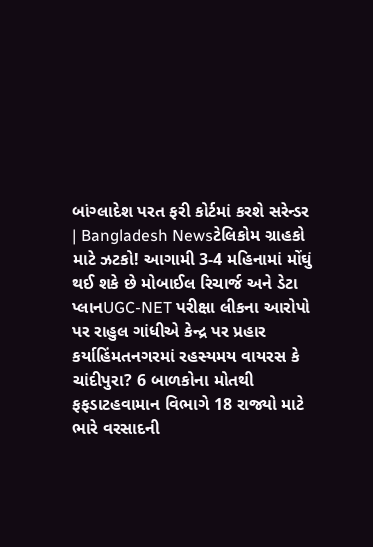બાંગ્લાદેશ પરત ફરી કોર્ટમાં કરશે સરેન્ડર | Bangladesh Newsટેલિકોમ ગ્રાહકો માટે ઝટકો! આગામી 3-4 મહિનામાં મોંઘું થઈ શકે છે મોબાઈલ રિચાર્જ અને ડેટા પ્લાનUGC-NET પરીક્ષા લીકના આરોપો પર રાહુલ ગાંધીએ કેન્દ્ર પર પ્રહાર કર્યાહિંમતનગરમાં રહસ્યમય વાયરસ કે ચાંદીપુરા? 6 બાળકોના મોતથી ફફડાટહવામાન વિભાગે 18 રાજ્યો માટે ભારે વરસાદની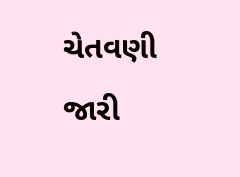ચેતવણી જારી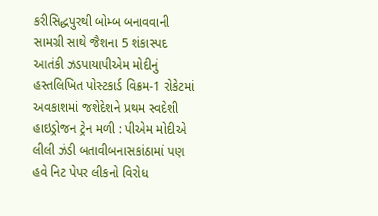કરીસિદ્ધપુરથી બોમ્બ બનાવવાની સામગ્રી સાથે જૈશના 5 શંકાસ્પદ આતંકી ઝડપાયાપીએમ મોદીનું હસ્તલિખિત પોસ્ટકાર્ડ વિક્રમ-1 રોકેટમાં અવકાશમાં જશેદેશને પ્રથમ સ્વદેશી હાઇડ્રોજન ટ્રેન મળી : પીએમ મોદીએ લીલી ઝંડી બતાવીબનાસકાંઠામાં પણ હવે નિટ પેપર લીકનો વિરોધ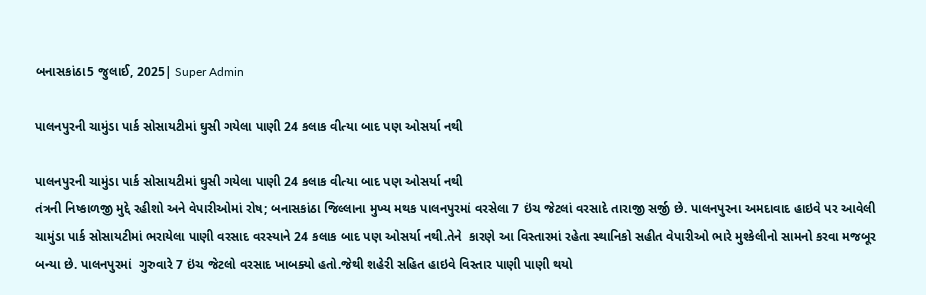બનાસકાંઠા5 જુલાઈ, 2025| Super Admin

પાલનપુરની ચામુંડા પાર્ક સોસાયટીમાં ઘુસી ગયેલા પાણી 24 કલાક વીત્યા બાદ પણ ઓસર્યા નથી

પાલનપુરની ચામુંડા પાર્ક સોસાયટીમાં ઘુસી ગયેલા પાણી 24 કલાક વીત્યા બાદ પણ ઓસર્યા નથી
તંત્રની નિષ્કાળજી મુદ્દે રહીશો અને વેપારીઓમાં રોષ; બનાસકાંઠા જિલ્લાના મુખ્ય મથક પાલનપુરમાં વરસેલા 7 ઇંચ જેટલાં વરસાદે તારાજી સર્જી છે. પાલનપુરના અમદાવાદ હાઇવે પર આવેલી ચામુંડા પાર્ક સોસાયટીમાં ભરાયેલા પાણી વરસાદ વરસ્યાને 24 કલાક બાદ પણ ઓસર્યા નથી.તેને  કારણે આ વિસ્તારમાં રહેતા સ્થાનિકો સહીત વેપારીઓ ભારે મુશ્કેલીનો સામનો કરવા મજબૂર બન્યા છે. પાલનપુરમાં  ગુરુવારે 7 ઇંચ જેટલો વરસાદ ખાબક્યો હતો.જેથી શહેરી સહિત હાઇવે વિસ્તાર પાણી પાણી થયો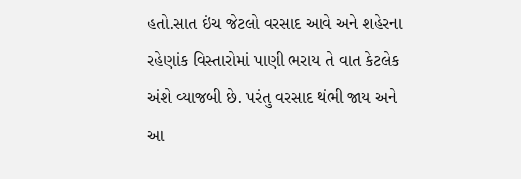હતો.સાત ઇંચ જેટલો વરસાદ આવે અને શહેરના રહેણાંક વિસ્તારોમાં પાણી ભરાય તે વાત કેટલેક અંશે વ્યાજબી છે. પરંતુ વરસાદ થંભી જાય અને આ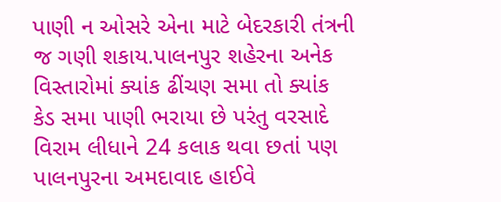પાણી ન ઓસરે એના માટે બેદરકારી તંત્રની જ ગણી શકાય.પાલનપુર શહેરના અનેક વિસ્તારોમાં ક્યાંક ઢીંચણ સમા તો ક્યાંક કેડ સમા પાણી ભરાયા છે પરંતુ વરસાદે વિરામ લીધાને 24 કલાક થવા છતાં પણ પાલનપુરના અમદાવાદ હાઈવે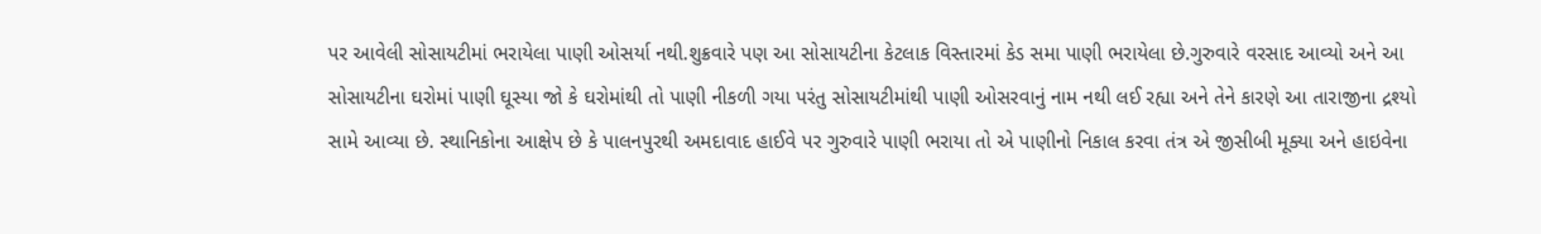પર આવેલી સોસાયટીમાં ભરાયેલા પાણી ઓસર્યા નથી.શુક્રવારે પણ આ સોસાયટીના કેટલાક વિસ્તારમાં કેડ સમા પાણી ભરાયેલા છે.ગુરુવારે વરસાદ આવ્યો અને આ સોસાયટીના ઘરોમાં પાણી ઘૂસ્યા જો કે ઘરોમાંથી તો પાણી નીકળી ગયા પરંતુ સોસાયટીમાંથી પાણી ઓસરવાનું નામ નથી લઈ રહ્યા અને તેને કારણે આ તારાજીના દ્રશ્યો સામે આવ્યા છે. સ્થાનિકોના આક્ષેપ છે કે પાલનપુરથી અમદાવાદ હાઈવે પર ગુરુવારે પાણી ભરાયા તો એ પાણીનો નિકાલ કરવા તંત્ર એ જીસીબી મૂક્યા અને હાઇવેના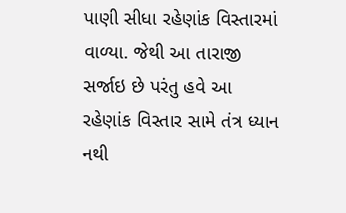પાણી સીધા રહેણાંક વિસ્તારમાં વાળ્યા. જેથી આ તારાજી સર્જાઇ છે પરંતુ હવે આ રહેણાંક વિસ્તાર સામે તંત્ર ધ્યાન નથી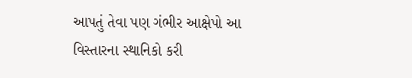આપતું તેવા પણ ગંભીર આક્ષેપો આ વિસ્તારના સ્થાનિકો કરી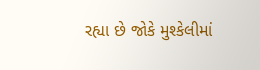રહ્યા છે જોકે મુશ્કેલીમાં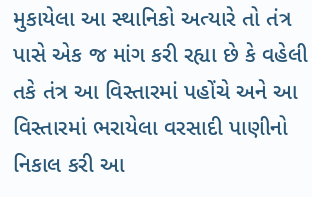મુકાયેલા આ સ્થાનિકો અત્યારે તો તંત્ર પાસે એક જ માંગ કરી રહ્યા છે કે વહેલી તકે તંત્ર આ વિસ્તારમાં પહોંચે અને આ વિસ્તારમાં ભરાયેલા વરસાદી પાણીનો નિકાલ કરી આ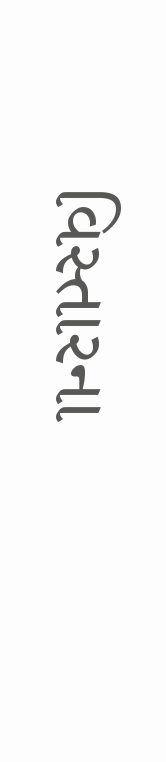વિસ્તારના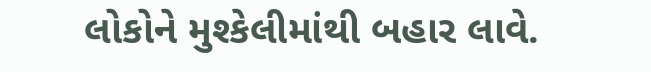લોકોને મુશ્કેલીમાંથી બહાર લાવે.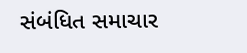સંબંધિત સમાચાર